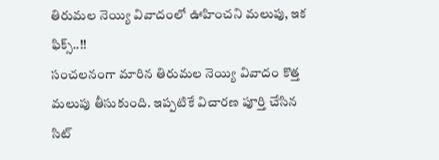తిరుమల నెయ్యి వివాదంలో ఊహించని మలుపు, ఇక ఫిక్స్..!!
సంచలనంగా మారిన తిరుమల నెయ్యి వివాదం కొత్త మలుపు తీసుకుంది. ఇప్పటికే విచారణ పూర్తి చేసిన సిట్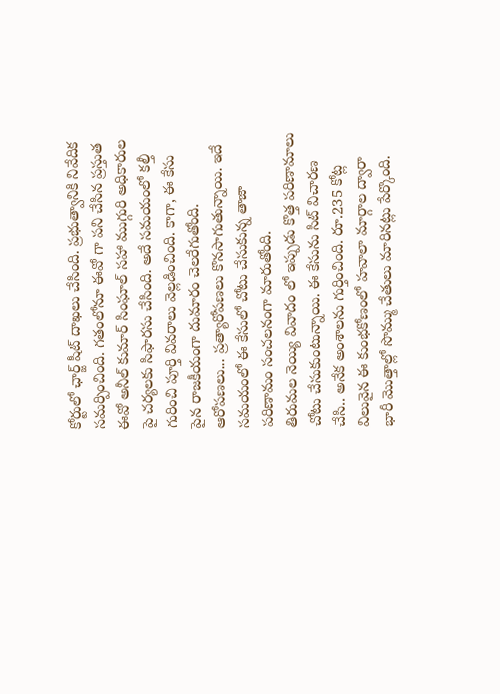కోర్టులో ఛార్జ్ షీట్ దాఖలు చేసింది. ప్రభుత్వానికి నివేదిక సమర్పించింది. గతంలోనూ ఈవో గా పని చేసిన ప్రస్తుత ఈవో అనీల్ కుమార్ సింఘాల్ సహా ముగ్గురి అధికారుల పై చర్యలకు సిఫారసు చేసింది. అదే సమయంలో కల్తీ గురించి పూర్తి వివరాలు వెల్లడించింది. కాగా, ఈ కేసు పైన రాజకీయంగా దుమారం చెలరేగుతోంది. ఆరోపణలు... ప్రత్యారోపణలు కొనసాగుతున్నాయి. ఇదే సమయంలో ఈ కేసులో చోటు చేసుకున్న తాజా పరిణామం సంచలనంగా మారుతోంది.
తిరుమల నెయ్యి వివాదం లో ఇప్పుడు కొత్త పరిణామాలు చోటు చేసుకుంటున్నాయి. ఈ కేసును సిట్ విచారణ చేసి.. అనేక అంశాలను గుర్తించింది. రూ.235 కోట్ల విలువైన ఈ కుంభకోణంలో హవాలా మార్గాల ద్వారా భారీ మొత్తాల్లో సొమ్ము చేతులు మారినట్లు పేర్కొంది.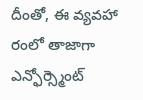దీంతో, ఈ వ్యవహా రంలో తాజాగా ఎన్ఫోర్స్మెంట్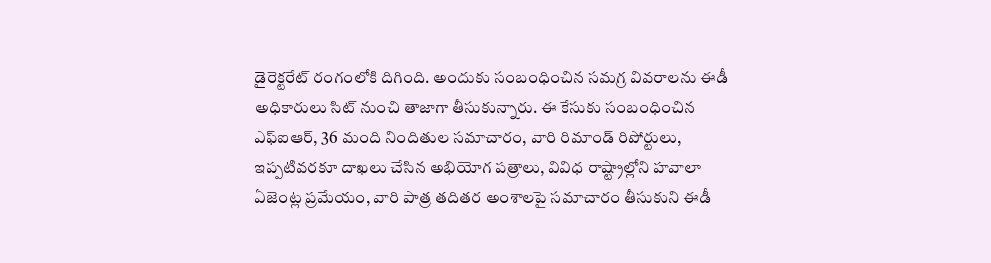డైరెక్టరేట్ రంగంలోకి దిగింది. అందుకు సంబంధించిన సమగ్ర వివరాలను ఈడీ అధికారులు సిట్ నుంచి తాజాగా తీసుకున్నారు. ఈ కేసుకు సంబంధించిన ఎఫ్ఐఆర్, 36 మంది నిందితుల సమాచారం, వారి రిమాండ్ రిపోర్టులు, ఇప్పటివరకూ దాఖలు చేసిన అభియోగ పత్రాలు, వివిధ రాష్ట్రాల్లోని హవాలా ఏజెంట్ల ప్రమేయం, వారి పాత్ర తదితర అంశాలపై సమాచారం తీసుకుని ఈడీ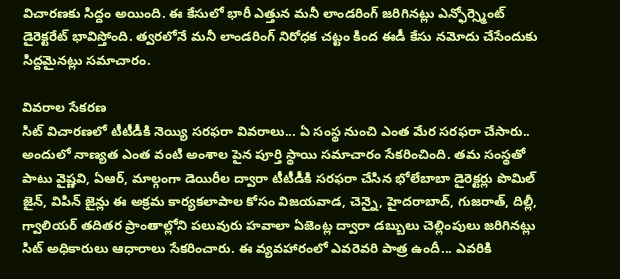విచారణకు సిద్దం అయింది. ఈ కేసులో భారీ ఎత్తున మనీ లాండరింగ్ జరిగినట్లు ఎన్ఫోర్స్మెంట్ డైరెక్టరేట్ భావిస్తోంది. త్వరలోనే మనీ లాండరింగ్ నిరోధక చట్టం కింద ఈడీ కేసు నమోదు చేసేందుకు సిద్దమైనట్లు సమాచారం.

వివరాల సేకరణ
సిట్ విచారణలో టీటీడీకి నెయ్యి సరఫరా వివరాలు... ఏ సంస్థ నుంచి ఎంత మేర సరఫరా చేసారు.. అందులో నాణ్యత ఎంత వంటి అంశాల పైన పూర్తి స్థాయి సమాచారం సేకరించింది. తమ సంస్థతో పాటు వైష్ణవి, ఏఆర్, మాల్గంగా డెయిరీల ద్వారా టీటీడీకి సరఫరా చేసిన భోలేబాబా డైరెక్టర్లు పొమిల్ జైన్, విపిన్ జైన్లు ఈ అక్రమ కార్యకలాపాల కోసం విజయవాడ, చెన్నై, హైదరాబాద్, గుజరాత్, దిల్లీ, గ్వాలియర్ తదితర ప్రాంతాల్లోని పలువురు హవాలా ఏజెంట్ల ద్వారా డబ్బులు చెల్లింపులు జరిగినట్లు సిట్ అధికారులు ఆధారాలు సేకరించారు. ఈ వ్యవహారంలో ఎవరెవరి పాత్ర ఉందీ... ఎవరికి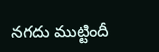నగదు ముట్టిందీ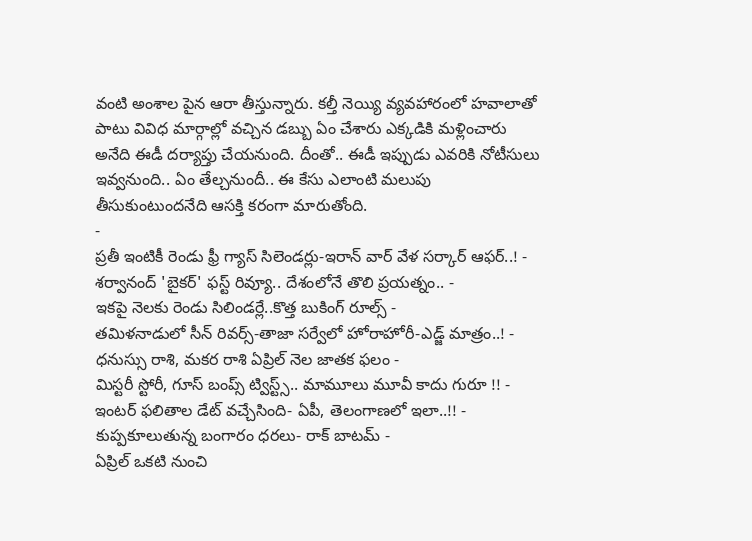వంటి అంశాల పైన ఆరా తీస్తున్నారు. కల్తీ నెయ్యి వ్యవహారంలో హవాలాతో పాటు వివిధ మార్గాల్లో వచ్చిన డబ్బు ఏం చేశారు ఎక్కడికి మళ్లించారు అనేది ఈడీ దర్యాప్తు చేయనుంది. దీంతో.. ఈడీ ఇప్పుడు ఎవరికి నోటీసులు ఇవ్వనుంది.. ఏం తేల్చనుందీ.. ఈ కేసు ఎలాంటి మలుపు తీసుకుంటుందనేది ఆసక్తి కరంగా మారుతోంది.
-
ప్రతీ ఇంటికీ రెండు ఫ్రీ గ్యాస్ సిలెండర్లు-ఇరాన్ వార్ వేళ సర్కార్ ఆఫర్..! -
శర్వానంద్ 'బైకర్' ఫస్ట్ రివ్యూ.. దేశంలోనే తొలి ప్రయత్నం.. -
ఇకపై నెలకు రెండు సిలిండర్లే..కొత్త బుకింగ్ రూల్స్ -
తమిళనాడులో సీన్ రివర్స్-తాజా సర్వేలో హోరాహోరీ-ఎడ్జ్ మాత్రం..! -
ధనుస్సు రాశి, మకర రాశి ఏప్రిల్ నెల జాతక ఫలం -
మిస్టరీ స్టోరీ, గూస్ బంప్స్ ట్విస్ట్స్.. మామూలు మూవీ కాదు గురూ !! -
ఇంటర్ ఫలితాల డేట్ వచ్చేసింది- ఏపీ, తెలంగాణలో ఇలా..!! -
కుప్పకూలుతున్న బంగారం ధరలు- రాక్ బాటమ్ -
ఏప్రిల్ ఒకటి నుంచి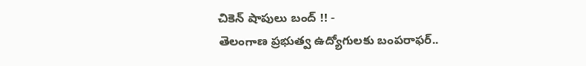చికెన్ షాపులు బంద్ !! -
తెలంగాణ ప్రభుత్వ ఉద్యోగులకు బంపరాఫర్..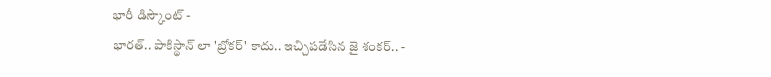భారీ డిస్కౌంట్ -
భారత్.. పాకిస్థాన్ లా 'బ్రోకర్' కాదు.. ఇచ్చిపడేసిన జై శంకర్.. -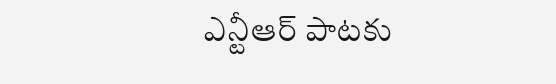ఎన్టీఆర్ పాటకు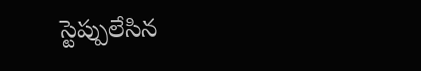స్టెప్పులేసిన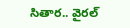సితార.. వైరల్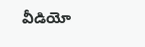వీడియో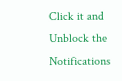Click it and Unblock the Notifications